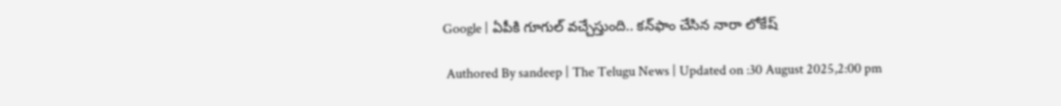Google | ఏపీకి గూగుల్ వ‌చ్చేస్తుంది.. క‌న్‌ఫాం చేసిన నారా లోకేష్‌

 Authored By sandeep | The Telugu News | Updated on :30 August 2025,2:00 pm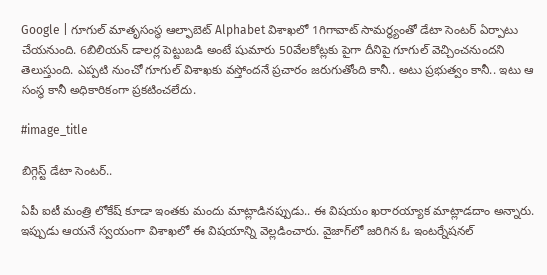Google | గూగుల్ మాతృసంస్థ ఆల్ఫాబెట్ Alphabet విశాఖలో 1గిగావాట్ సామర్థ్యంతో డేటా సెంటర్ ఏర్పాటు చేయనుంది. 6బిలియన్ డాలర్ల పెట్టుబడి అంటే షుమారు 50వేలకోట్లకు పైగా దీనిపై గూగుల్ వెచ్చించనుందని తెలుస్తుంది. ఎప్పటి నుంచో గూగుల్ విశాఖకు వస్తోందనే ప్రచారం జరుగుతోంది కానీ.. అటు ప్రభుత్వం కానీ.. ఇటు ఆ సంస్థ కానీ అధికారికంగా ప్రకటించలేదు.

#image_title

బిగ్గెస్ట్ డేటా సెంటర్..

ఏపీ ఐటీ మంత్రి లోకేష్ కూడా ఇంతకు మందు మాట్లాడినప్పుడు.. ఈ విషయం ఖరారయ్యాక మాట్లాడదాం అన్నారు. ఇప్పుడు ఆయనే స్వయంగా విశాఖలో ఈ విషయాన్ని వెల్లడించారు. వైజాగ్‌లో జరిగిన ఓ ఇంటర్నేషనల్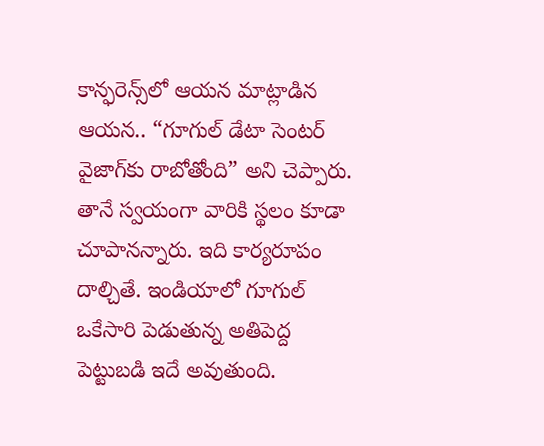కాన్ఫరెన్స్‌లో ఆయన మాట్లాడిన ఆయన.. “గూగుల్ డేటా సెంటర్ వైజాగ్‌కు రాబోతోంది” అని చెప్పారు. తానే స్వయంగా వారికి స్థలం కూడా చూపానన్నారు. ఇది కార్యరూపం దాల్చితే. ఇండియాలో గూగుల్ ఒకేసారి పెడుతున్న అతిపెద్ద పెట్టుబడి ఇదే అవుతుంది.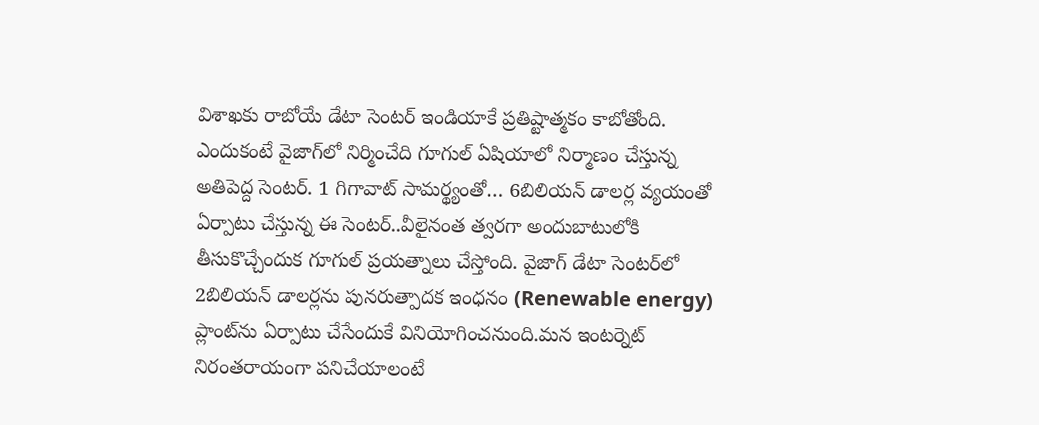విశాఖకు రాబోయే డేటా సెంటర్ ఇండియాకే ప్రతిష్టాత్మకం కాబోతోంది. ఎందుకంటే వైజాగ్‌లో నిర్మించేది గూగుల్ ఏషియాలో నిర్మాణం చేస్తున్న అతిపెద్ద సెంటర్. 1 గిగావాట్ సామర్థ్యంతో… 6బిలియన్ డాలర్ల వ్యయంతో ఏర్పాటు చేస్తున్న ఈ సెంటర్..వీలైనంత త్వరగా అందుబాటులోకి తీసుకొచ్చేందుక గూగుల్ ప్రయత్నాలు చేస్తోంది. వైజాగ్ డేటా సెంటర్‌లో 2బిలియన్ డాలర్లను పునరుత్పాదక ఇంధనం (Renewable energy) ప్లాంట్‌ను ఏర్పాటు చేసేందుకే వినియోగించనుంది.మన ఇంటర్నెట్ నిరంతరాయంగా పనిచేయాలంటే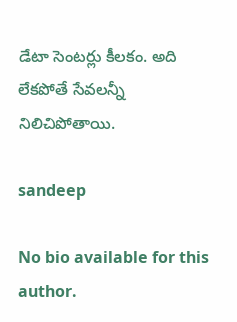డేటా సెంటర్లు కీలకం. అది లేకపోతే సేవలన్నీ నిలిచిపోతాయి.

sandeep

No bio available for this author.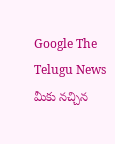Google The Telugu News మీకు నచ్చిన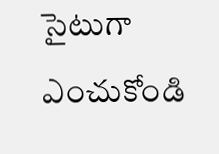సైటుగా ఎంచుకోండి